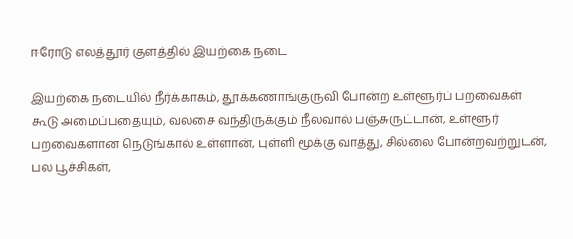ஈரோடு எலத்தூர் குளத்தில் இயற்கை நடை

இயற்கை நடையில் நீர்க்காகம், தூக்கணாங்குருவி போன்ற உள்ளூர்ப் பறவைகள் கூடு அமைப்பதையும், வலசை வந்திருக்கும் நீலவால் பஞ்சுருட்டான், உள்ளூர் பறவைகளான நெடுங்கால் உள்ளான், புள்ளி மூக்கு வாத்து, சில்லை போன்றவற்றுடன், பல பூச்சிகள்,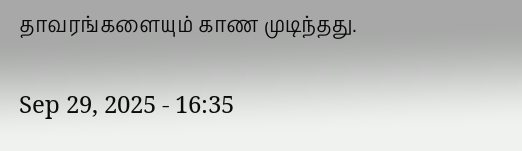தாவரங்களையும் காண முடிந்தது.

Sep 29, 2025 - 16:35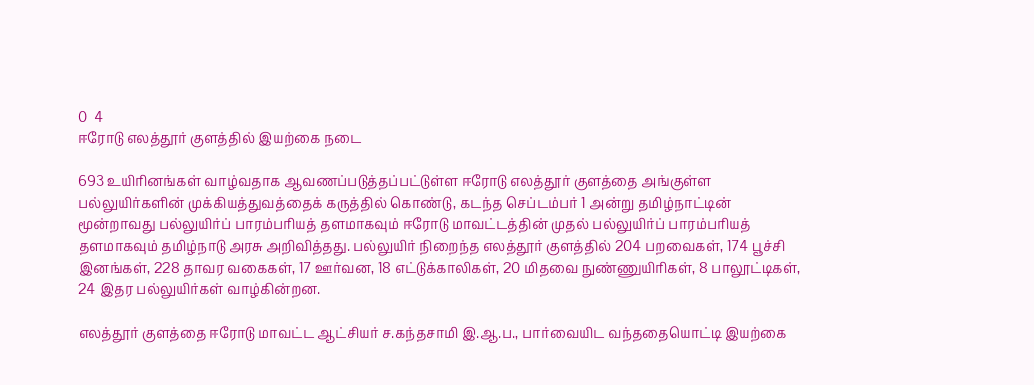0  4
ஈரோடு எலத்தூர் குளத்தில் இயற்கை நடை

693 உயிரினங்கள் வாழ்வதாக ஆவணப்படுத்தப்பட்டுள்ள ஈரோடு எலத்தூர் குளத்தை அங்குள்ள பல்லுயிர்களின் முக்கியத்துவத்தைக் கருத்தில் கொண்டு, கடந்த செப்டம்பர் 1 அன்று தமிழ்நாட்டின் மூன்றாவது பல்லுயிர்ப் பாரம்பரியத் தளமாகவும் ஈரோடு மாவட்டத்தின் முதல் பல்லுயிர்ப் பாரம்பரியத் தளமாகவும் தமிழ்நாடு அரசு அறிவித்தது. பல்லுயிர் நிறைந்த எலத்தூர் குளத்தில் 204 பறவைகள், 174 பூச்சி இனங்கள், 228 தாவர வகைகள், 17 ஊர்வன, 18 எட்டுக்காலிகள், 20 மிதவை நுண்ணுயிரிகள், 8 பாலூட்டிகள், 24 இதர பல்லுயிர்கள் வாழ்கின்றன.

எலத்தூர் குளத்தை ஈரோடு மாவட்ட ஆட்சியர் ச.கந்தசாமி இ.ஆ.ப., பார்வையிட வந்ததையொட்டி இயற்கை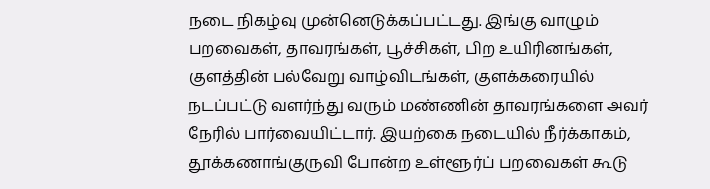நடை நிகழ்வு முன்னெடுக்கப்பட்டது. இங்கு வாழும் பறவைகள், தாவரங்கள், பூச்சிகள், பிற உயிரினங்கள், குளத்தின் பல்வேறு வாழ்விடங்கள், குளக்கரையில் நடப்பட்டு வளர்ந்து வரும் மண்ணின் தாவரங்களை அவர் நேரில் பார்வையிட்டார். இயற்கை நடையில் நீர்க்காகம், தூக்கணாங்குருவி போன்ற உள்ளூர்ப் பறவைகள் கூடு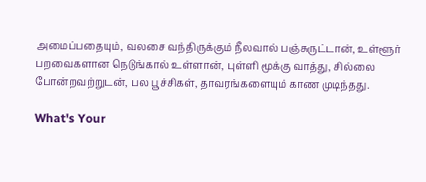அமைப்பதையும், வலசை வந்திருக்கும் நீலவால் பஞ்சுருட்டான், உள்ளூர் பறவைகளான நெடுங்கால் உள்ளான், புள்ளி மூக்கு வாத்து, சில்லை போன்றவற்றுடன், பல பூச்சிகள், தாவரங்களையும் காண முடிந்தது.

What's Your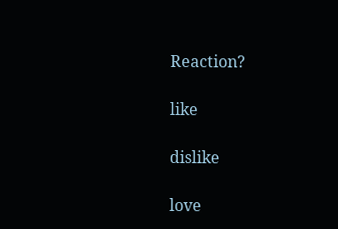Reaction?

like

dislike

love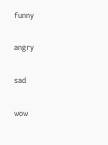funny

angry

sad

wow